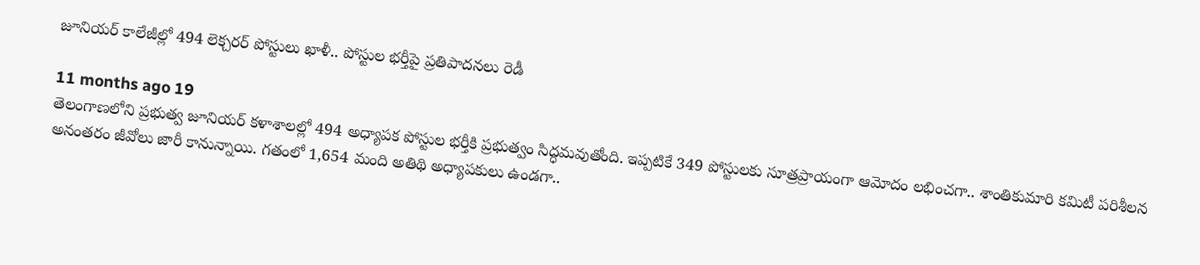జూనియర్‌ కాలేజీల్లో 494 లెక్చరర్ పోస్టులు ఖాళీ.. పోస్టుల భర్తీపై ప్రతిపాదనలు రెడీ

11 months ago 19
తెలంగాణలోని ప్రభుత్వ జూనియర్ కళాశాలల్లో 494 అధ్యాపక పోస్టుల భర్తీకి ప్రభుత్వం సిద్ధమవుతోంది. ఇప్పటికే 349 పోస్టులకు సూత్రప్రాయంగా ఆమోదం లభించగా.. శాంతికుమారి కమిటీ పరిశీలన అనంతరం జీవోలు జారీ కానున్నాయి. గతంలో 1,654 మంది అతిథి అధ్యాపకులు ఉండగా..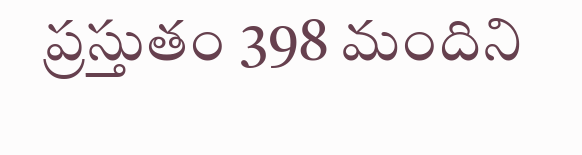ప్రస్తుతం 398 మందిని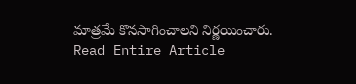మాత్రమే కొనసాగించాలని నిర్ణయించారు.
Read Entire Article